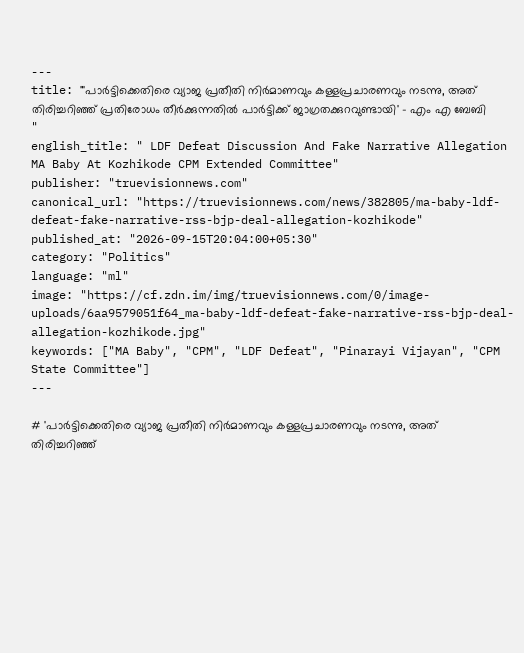---
title: "'പാർട്ടിക്കെതിരെ വ്യാജ പ്രതീതി നിർമാണവും കള്ളപ്രചാരണവും നടന്നു, അത് തിരിച്ചറിഞ്ഞ് പ്രതിരോധം തീര്‍ക്കുന്നതില്‍ പാര്‍ട്ടിക്ക് ജാഗ്രതക്കുറവുണ്ടായി' - എം എ ബേബി "
english_title: " LDF Defeat Discussion And Fake Narrative Allegation MA Baby At Kozhikode CPM Extended Committee"
publisher: "truevisionnews.com"
canonical_url: "https://truevisionnews.com/news/382805/ma-baby-ldf-defeat-fake-narrative-rss-bjp-deal-allegation-kozhikode"
published_at: "2026-09-15T20:04:00+05:30"
category: "Politics"
language: "ml"
image: "https://cf.zdn.im/img/truevisionnews.com/0/image-uploads/6aa9579051f64_ma-baby-ldf-defeat-fake-narrative-rss-bjp-deal-allegation-kozhikode.jpg"
keywords: ["MA Baby", "CPM", "LDF Defeat", "Pinarayi Vijayan", "CPM  State Committee"]
---

# 'പാർട്ടിക്കെതിരെ വ്യാജ പ്രതീതി നിർമാണവും കള്ളപ്രചാരണവും നടന്നു, അത് തിരിച്ചറിഞ്ഞ്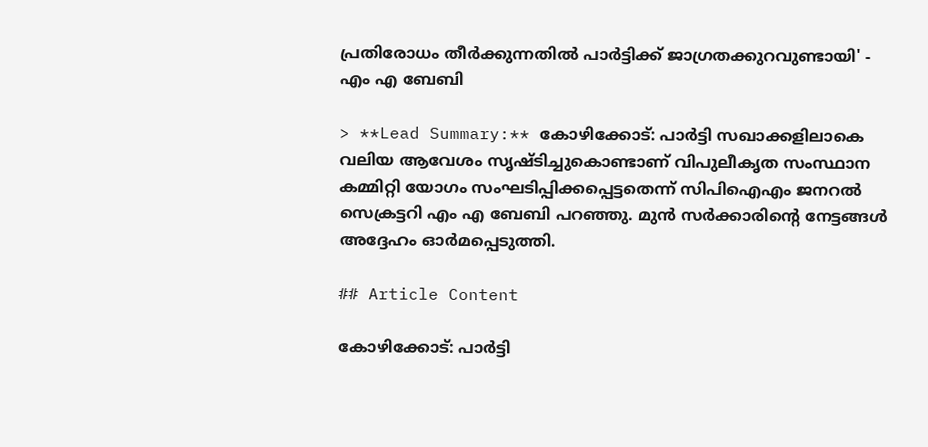പ്രതിരോധം തീര്‍ക്കുന്നതില്‍ പാര്‍ട്ടിക്ക് ജാഗ്രതക്കുറവുണ്ടായി' - എം എ ബേബി

> **Lead Summary:** കോഴിക്കോട്: പാര്‍ട്ടി സഖാക്കളിലാകെ വലിയ ആവേശം സൃഷ്ടിച്ചുകൊണ്ടാണ് വിപുലീകൃത സംസ്ഥാന കമ്മിറ്റി യോഗം സംഘടിപ്പിക്കപ്പെട്ടതെന്ന് സിപിഐഎം ജനറല്‍ സെക്രട്ടറി എം എ ബേബി പറഞ്ഞു. മുന്‍ സര്‍ക്കാരിന്റെ നേട്ടങ്ങള്‍ അദ്ദേഹം ഓര്‍മപ്പെടുത്തി.

## Article Content

കോഴിക്കോട്: പാര്‍ട്ടി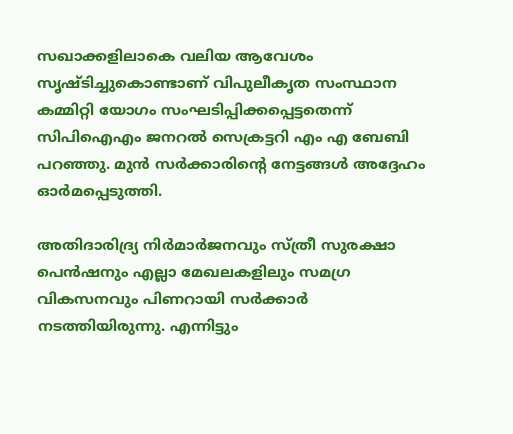സഖാക്കളിലാകെ വലിയ ആവേശം സൃഷ്ടിച്ചുകൊണ്ടാണ് വിപുലീകൃത സംസ്ഥാന കമ്മിറ്റി യോഗം സംഘടിപ്പിക്കപ്പെട്ടതെന്ന് സിപിഐഎം ജനറല്‍ സെക്രട്ടറി എം എ ബേബി പറഞ്ഞു. മുന്‍ സര്‍ക്കാരിന്റെ നേട്ടങ്ങള്‍ അദ്ദേഹം ഓര്‍മപ്പെടുത്തി.

അതിദാരിദ്ര്യ നിര്‍മാര്‍ജനവും സ്ത്രീ സുരക്ഷാ പെന്‍ഷനും എല്ലാ മേഖലകളിലും സമഗ്ര വികസനവും പിണറായി സര്‍ക്കാര്‍ നടത്തിയിരുന്നു. എന്നിട്ടും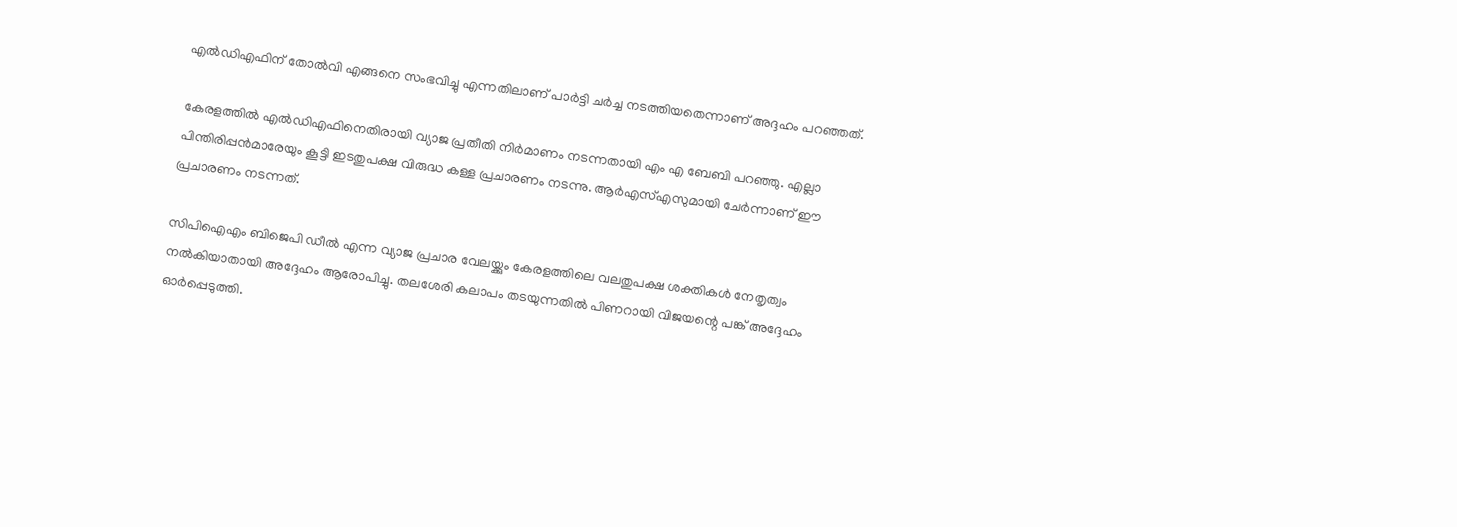എല്‍ഡിഎഫിന് തോല്‍വി എങ്ങനെ സംഭവിച്ചു എന്നതിലാണ് പാര്‍ട്ടി ചര്‍ച്ച നടത്തിയതെന്നാണ് അദ്ദഹം പറഞ്ഞത്.

കേരളത്തില്‍ എല്‍ഡിഎഫിനെതിരായി വ്യാജ പ്രതീതി നിര്‍മാണം നടന്നതായി എം എ ബേബി പറഞ്ഞു. എല്ലാ പിന്തിരിപ്പന്‍മാരേയും കൂട്ടി ഇടതുപക്ഷ വിരുദ്ധ കള്ള പ്രചാരണം നടന്നു. ആര്‍എസ്എസുമായി ചേര്‍ന്നാണ് ഈ പ്രചാരണം നടന്നത്.

സിപിഐഎം ബിജെപി ഡീല്‍ എന്ന വ്യാജ പ്രചാര വേലയ്ക്കും കേരളത്തിലെ വലതുപക്ഷ ശക്തികള്‍ നേതൃത്വം നല്‍കിയാതായി അദ്ദേഹം ആരോപിച്ചു. തലശേരി കലാപം തടയുന്നതില്‍ പിണറായി വിജയന്റെ പങ്ക് അദ്ദേഹം ഓര്‍പ്പെടുത്തി.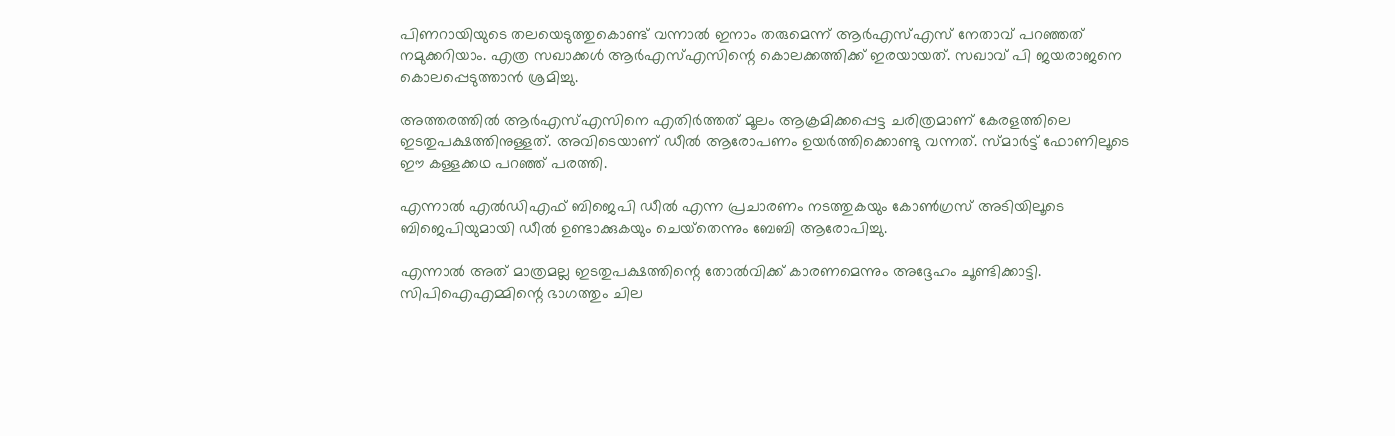പിണറായിയുടെ തലയെടുത്തുകൊണ്ട് വന്നാല്‍ ഇനാം തരുമെന്ന് ആര്‍എസ്എസ് നേതാവ് പറഞ്ഞത് നമുക്കറിയാം. എത്ര സഖാക്കള്‍ ആര്‍എസ്എസിന്റെ കൊലക്കത്തിക്ക് ഇരയായത്. സഖാവ് പി ജയരാജനെ കൊലപ്പെടുത്താന്‍ ശ്രമിച്ചു.

അത്തരത്തില്‍ ആര്‍എസ്എസിനെ എതിര്‍ത്തത് മൂലം ആക്രമിക്കപ്പെട്ട ചരിത്രമാണ് കേരളത്തിലെ ഇടതുപക്ഷത്തിനുള്ളത്. അവിടെയാണ് ഡീല്‍ ആരോപണം ഉയര്‍ത്തിക്കൊണ്ടു വന്നത്. സ്മാർട്ട് ഫോണിലൂടെ ഈ കള്ളക്കഥ പറഞ്ഞ് പരത്തി.

എന്നാല്‍ എല്‍ഡിഎഫ് ബിജെപി ഡീല്‍ എന്ന പ്രചാരണം നടത്തുകയും കോണ്‍ഗ്രസ് അടിയിലൂടെ ബിജെപിയുമായി ഡീല്‍ ഉണ്ടാക്കുകയും ചെയ്‌തെന്നും ബേബി ആരോപിച്ചു.

എന്നാല്‍ അത് മാത്രമല്ല ഇടതുപക്ഷത്തിന്റെ തോല്‍വിക്ക് കാരണമെന്നും അദ്ദേഹം ചൂണ്ടിക്കാട്ടി. സിപിഐഎമ്മിന്റെ ഭാഗത്തും ചില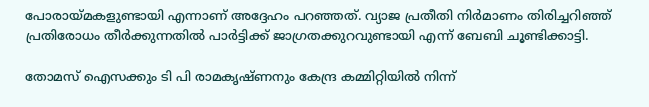പോരായ്മകളുണ്ടായി എന്നാണ് അദ്ദേഹം പറഞ്ഞത്. വ്യാജ പ്രതീതി നിര്‍മാണം തിരിച്ചറിഞ്ഞ് പ്രതിരോധം തീര്‍ക്കുന്നതില്‍ പാര്‍ട്ടിക്ക് ജാഗ്രതക്കുറവുണ്ടായി എന്ന് ബേബി ചൂണ്ടിക്കാട്ടി.

തോമസ് ഐസക്കും ടി പി രാമകൃഷ്ണനും കേന്ദ്ര കമ്മിറ്റിയില്‍ നിന്ന്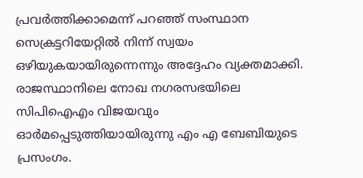പ്രവര്‍ത്തിക്കാമെന്ന് പറഞ്ഞ് സംസ്ഥാന സെക്രട്ടറിയേറ്റില്‍ നിന്ന് സ്വയം ഒഴിയുകയായിരുന്നെന്നും അദ്ദേഹം വ്യക്തമാക്കി. രാജസ്ഥാനിലെ നോഖ നഗരസഭയിലെ സിപിഐഎം വിജയവും ഓര്‍മപ്പെടുത്തിയായിരുന്നു എം എ ബേബിയുടെ പ്രസംഗം.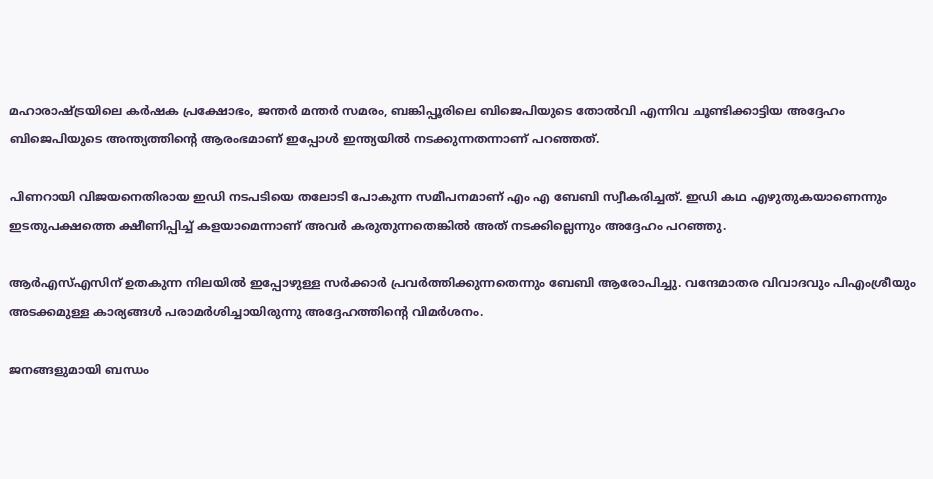മഹാരാഷ്ട്രയിലെ കര്‍ഷക പ്രക്ഷോഭം, ജന്തര്‍ മന്തര്‍ സമരം, ബങ്കിപ്പൂരിലെ ബിജെപിയുടെ തോല്‍വി എന്നിവ ചൂണ്ടിക്കാട്ടിയ അദ്ദേഹം ബിജെപിയുടെ അന്ത്യത്തിന്റെ ആരംഭമാണ് ഇപ്പോള്‍ ഇന്ത്യയില്‍ നടക്കുന്നതന്നാണ് പറഞ്ഞത്.

പിണറായി വിജയനെതിരായ ഇഡി നടപടിയെ തലോടി പോകുന്ന സമീപനമാണ് എം എ ബേബി സ്വീകരിച്ചത്. ഇഡി കഥ എഴുതുകയാണെന്നും ഇടതുപക്ഷത്തെ ക്ഷീണിപ്പിച്ച് കളയാമെന്നാണ് അവര്‍ കരുതുന്നതെങ്കില്‍ അത് നടക്കില്ലെന്നും അദ്ദേഹം പറഞ്ഞു.

ആര്‍എസ്എസിന് ഉതകുന്ന നിലയില്‍ ഇപ്പോഴുള്ള സര്‍ക്കാര്‍ പ്രവര്‍ത്തിക്കുന്നതെന്നും ബേബി ആരോപിച്ചു. വന്ദേമാതര വിവാദവും പിഎംശ്രീയും അടക്കമുള്ള കാര്യങ്ങള്‍ പരാമര്‍ശിച്ചായിരുന്നു അദ്ദേഹത്തിന്റെ വിമര്‍ശനം.

ജനങ്ങളുമായി ബന്ധം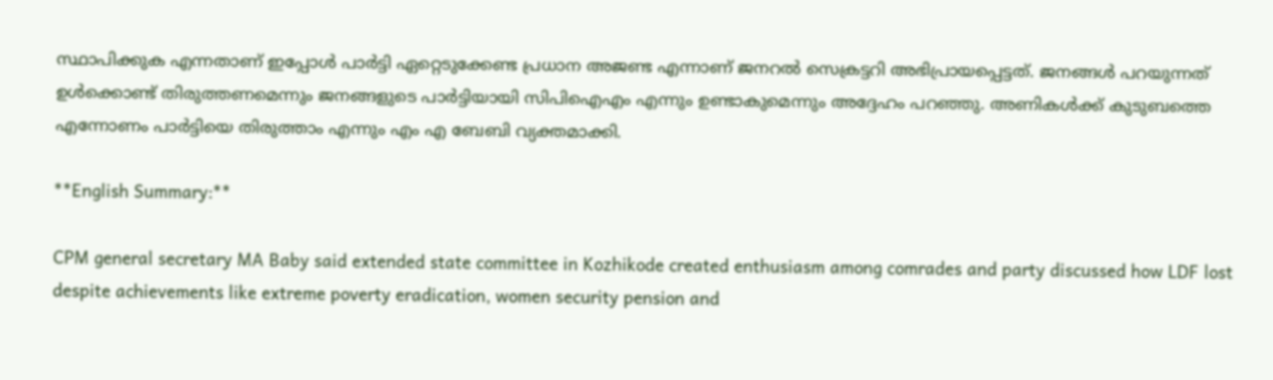സ്ഥാപിക്കുക എന്നതാണ് ഇപ്പോള്‍ പാര്‍ട്ടി ഏറ്റെടുക്കേണ്ട പ്രധാന അജണ്ട എന്നാണ് ജനറല്‍ സെക്രട്ടറി അഭിപ്രായപ്പെട്ടത്. ജനങ്ങള്‍ പറയുന്നത് ഉള്‍ക്കൊണ്ട് തിരുത്തണമെന്നും ജനങ്ങളുടെ പാര്‍ട്ടിയായി സിപിഐഎം എന്നും ഉണ്ടാകുമെന്നും അദ്ദേഹം പറഞ്ഞു. അണികള്‍ക്ക് കുടുബത്തെ എന്നോണം പാര്‍ട്ടിയെ തിരുത്താം എന്നും എം എ ബേബി വ്യക്തമാക്കി.

**English Summary:**

CPM general secretary MA Baby said extended state committee in Kozhikode created enthusiasm among comrades and party discussed how LDF lost despite achievements like extreme poverty eradication, women security pension and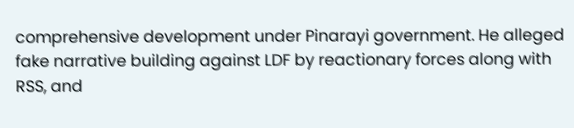comprehensive development under Pinarayi government. He alleged fake narrative building against LDF by reactionary forces along with RSS, and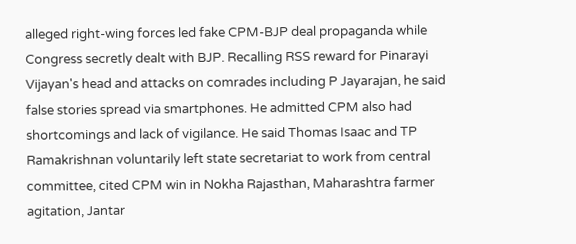alleged right-wing forces led fake CPM-BJP deal propaganda while Congress secretly dealt with BJP. Recalling RSS reward for Pinarayi Vijayan's head and attacks on comrades including P Jayarajan, he said false stories spread via smartphones. He admitted CPM also had shortcomings and lack of vigilance. He said Thomas Isaac and TP Ramakrishnan voluntarily left state secretariat to work from central committee, cited CPM win in Nokha Rajasthan, Maharashtra farmer agitation, Jantar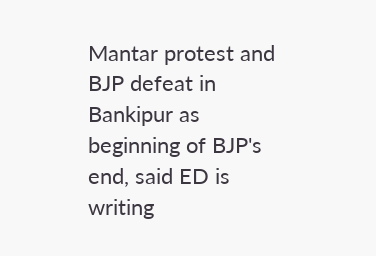Mantar protest and BJP defeat in Bankipur as beginning of BJP's end, said ED is writing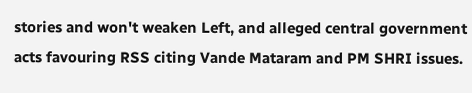stories and won't weaken Left, and alleged central government acts favouring RSS citing Vande Mataram and PM SHRI issues.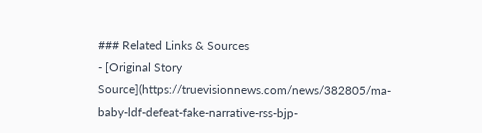### Related Links & Sources
- [Original Story Source](https://truevisionnews.com/news/382805/ma-baby-ldf-defeat-fake-narrative-rss-bjp-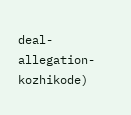deal-allegation-kozhikode)